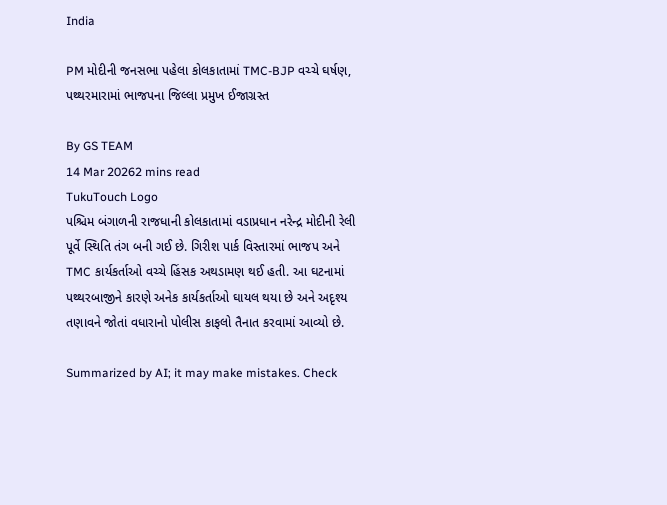India

PM મોદીની જનસભા પહેલા કોલકાતામાં TMC-BJP વચ્ચે ઘર્ષણ, પથ્થરમારામાં ભાજપના જિલ્લા પ્રમુખ ઈજાગ્રસ્ત

By GS TEAM
14 Mar 20262 mins read
TukuTouch Logo
પશ્ચિમ બંગાળની રાજધાની કોલકાતામાં વડાપ્રધાન નરેન્દ્ર મોદીની રેલી પૂર્વે સ્થિતિ તંગ બની ગઈ છે. ગિરીશ પાર્ક વિસ્તારમાં ભાજપ અને TMC કાર્યકર્તાઓ વચ્ચે હિંસક અથડામણ થઈ હતી. આ ઘટનામાં પથ્થરબાજીને કારણે અનેક કાર્યકર્તાઓ ઘાયલ થયા છે અને અદૃશ્ય તણાવને જોતાં વધારાનો પોલીસ કાફલો તૈનાત કરવામાં આવ્યો છે.

Summarized by AI; it may make mistakes. Check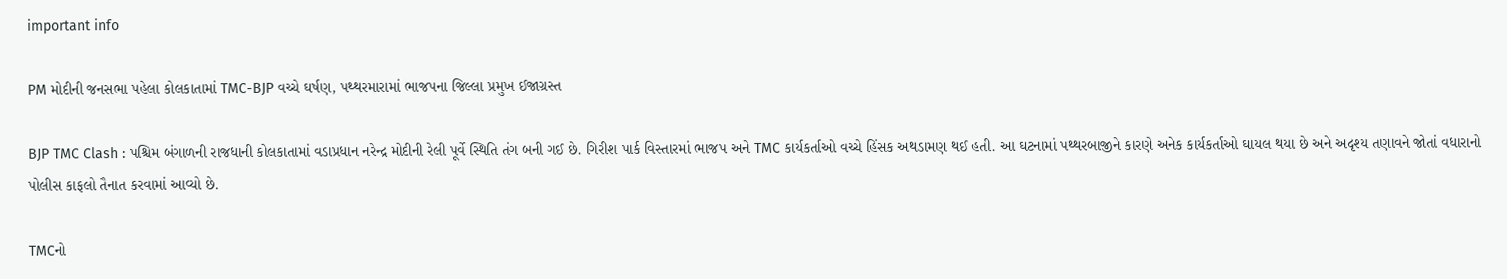important info

PM મોદીની જનસભા પહેલા કોલકાતામાં TMC-BJP વચ્ચે ઘર્ષણ, પથ્થરમારામાં ભાજપના જિલ્લા પ્રમુખ ઈજાગ્રસ્ત

BJP TMC Clash : પશ્ચિમ બંગાળની રાજધાની કોલકાતામાં વડાપ્રધાન નરેન્દ્ર મોદીની રેલી પૂર્વે સ્થિતિ તંગ બની ગઈ છે. ગિરીશ પાર્ક વિસ્તારમાં ભાજપ અને TMC કાર્યકર્તાઓ વચ્ચે હિંસક અથડામણ થઈ હતી. આ ઘટનામાં પથ્થરબાજીને કારણે અનેક કાર્યકર્તાઓ ઘાયલ થયા છે અને અદૃશ્ય તણાવને જોતાં વધારાનો પોલીસ કાફલો તૈનાત કરવામાં આવ્યો છે.

TMCનો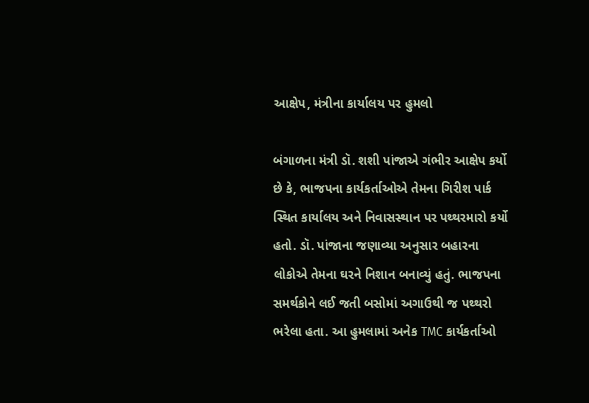આક્ષેપ, મંત્રીના કાર્યાલય પર હુમલો

બંગાળના મંત્રી ડૉ. શશી પાંજાએ ગંભીર આક્ષેપ કર્યો છે કે, ભાજપના કાર્યકર્તાઓએ તેમના ગિરીશ પાર્ક સ્થિત કાર્યાલય અને નિવાસસ્થાન પર પથ્થરમારો કર્યો હતો. ડૉ. પાંજાના જણાવ્યા અનુસાર બહારના લોકોએ તેમના ઘરને નિશાન બનાવ્યું હતું. ભાજપના સમર્થકોને લઈ જતી બસોમાં અગાઉથી જ પથ્થરો ભરેલા હતા. આ હુમલામાં અનેક TMC કાર્યકર્તાઓ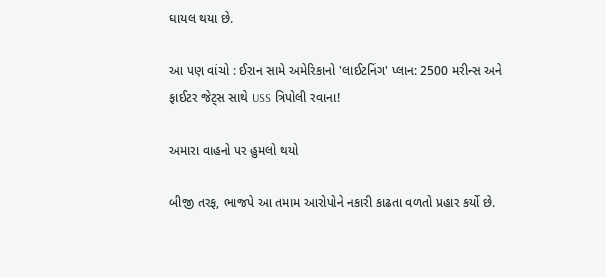ઘાયલ થયા છે.

આ પણ વાંચો : ઈરાન સામે અમેરિકાનો 'લાઈટનિંગ' પ્લાન: 2500 મરીન્સ અને ફાઈટર જેટ્સ સાથે USS ત્રિપોલી રવાના!

અમારા વાહનો પર હુમલો થયો

બીજી તરફ, ભાજપે આ તમામ આરોપોને નકારી કાઢતા વળતો પ્રહાર કર્યો છે.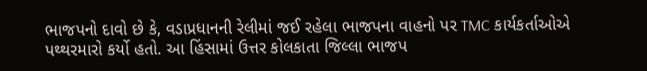ભાજપનો દાવો છે કે, વડાપ્રધાનની રેલીમાં જઈ રહેલા ભાજપના વાહનો પર TMC કાર્યકર્તાઓએ પથ્થરમારો કર્યો હતો. આ હિંસામાં ઉત્તર કોલકાતા જિલ્લા ભાજપ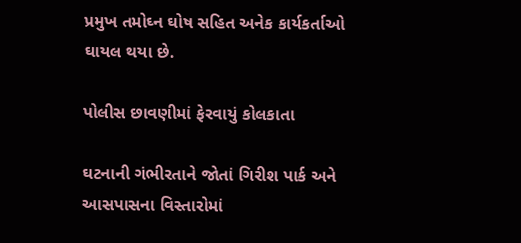પ્રમુખ તમોઘ્ન ઘોષ સહિત અનેક કાર્યકર્તાઓ ઘાયલ થયા છે.

પોલીસ છાવણીમાં ફેરવાયું કોલકાતા

ઘટનાની ગંભીરતાને જોતાં ગિરીશ પાર્ક અને આસપાસના વિસ્તારોમાં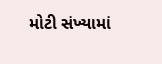મોટી સંખ્યામાં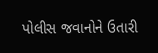પોલીસ જવાનોને ઉતારી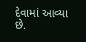દેવામાં આવ્યા છે.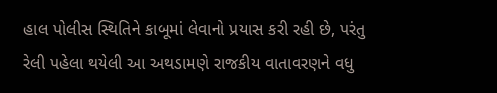હાલ પોલીસ સ્થિતિને કાબૂમાં લેવાનો પ્રયાસ કરી રહી છે, પરંતુ રેલી પહેલા થયેલી આ અથડામણે રાજકીય વાતાવરણને વધુ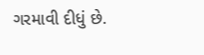ગરમાવી દીધું છે.